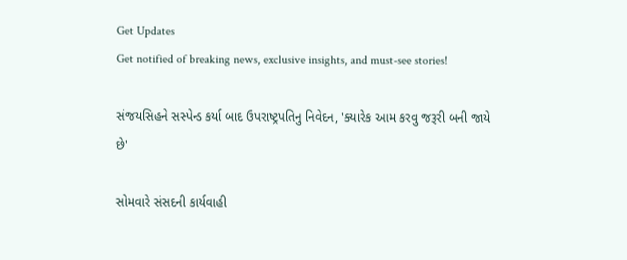Get Updates
Get notified of breaking news, exclusive insights, and must-see stories!

સંજયસિહને સસ્પેન્ડ કર્યા બાદ ઉપરાષ્ટ્રપતિનુ નિવેદન, 'ક્યારેક આમ કરવુ જરૂરી બની જાયે છે'

સોમવારે સંસદની કાર્યવાહી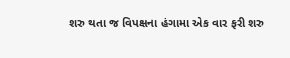શરુ થતા જ વિપક્ષના હંગામા એક વાર ફરી શરુ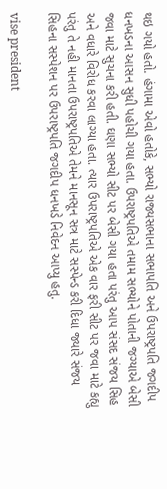થઇ ગયો હતો. હંગામા એવો હતોકે, સભ્યો રાજ્યસભાના સભાપતિ અને ઉપરાષ્ટ્રપતિ જગદીપ ધનખડના આસન સુધી પહોચી ગયા હતા. ઉપરાષ્ટ્રપતિએ તમામ સભ્યોને પોતાની જગ્યાએ બેસી જવા માટે સુચના કરી હતી. ઘણા સભ્યો સીટ પર બેસી ગયા હતા પરંતુ આપ સંસદ સંજય સિહ અને વધારે વિરોધ કરવા લાગ્યા હતા. ત્યાર ઉપરાષ્ટ્રપતિએ એક વાર ફરી સીટ પર જવા માટે કહ્યુ પરંતુ તે નહી માનતા ઉપરાષ્ટ્રપતિએ તેમને માનસૂન સત્ર માટે સસ્પેન્ડ કરી દિધા જ્યારે સંજય સિહના સસ્પેશન પર ઉપરાષ્ટ્રપતિ જગદીપ ધનખડે નિવેદન આપ્યુ હતુ.

vise president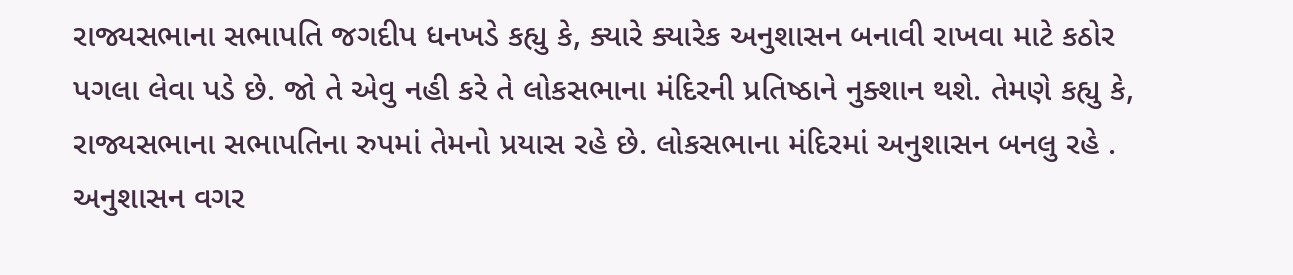રાજ્યસભાના સભાપતિ જગદીપ ધનખડે કહ્યુ કે, ક્યારે ક્યારેક અનુશાસન બનાવી રાખવા માટે કઠોર પગલા લેવા પડે છે. જો તે એવુ નહી કરે તે લોકસભાના મંદિરની પ્રતિષ્ઠાને નુક્શાન થશે. તેમણે કહ્યુ કે, રાજ્યસભાના સભાપતિના રુપમાં તેમનો પ્રયાસ રહે છે. લોકસભાના મંદિરમાં અનુશાસન બનલુ રહે . અનુશાસન વગર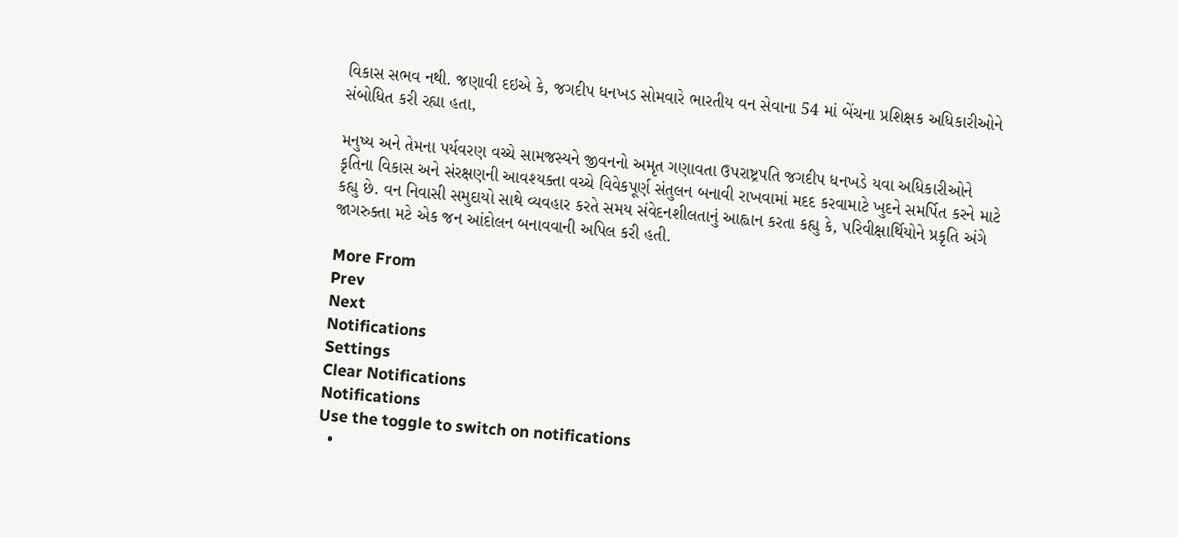વિકાસ સભવ નથી. જણાવી દઇએ કે, જગદીપ ધનખડ સોમવારે ભારતીય વન સેવાના 54 માં બેંચના પ્રશિક્ષક અધિકારીઓને સંબોધિત કરી રહ્યા હતા,

મનુષ્ય અને તેમના પર્યવરણ વચ્ચે સામજસ્યને જીવનનો અમૃત ગણાવતા ઉપરાષ્ટ્રપતિ જગદીપ ધનખડે યવા અધિકારીઓને કૃતિના વિકાસ અને સંરક્ષણની આવશ્યક્તા વચ્ચે વિવેકપૂર્ણ સંતુલન બનાવી રાખવામાં મદદ કરવામાટે ખુદને સમર્પિત કરને માટે કહ્યુ છે. વન નિવાસી સમુદાયો સાથે વ્યવહાર કરતે સમય સંવેદનશીલતાનું આહ્વાન કરતા કહ્યુ કે, પરિવીક્ષાર્થિયોને પ્રકૃતિ અંગે જાગરુક્તા મટે એક જન આંદોલન બનાવવાની અપિલ કરી હતી.

More From
Prev
Next
Notifications
Settings
Clear Notifications
Notifications
Use the toggle to switch on notifications
  •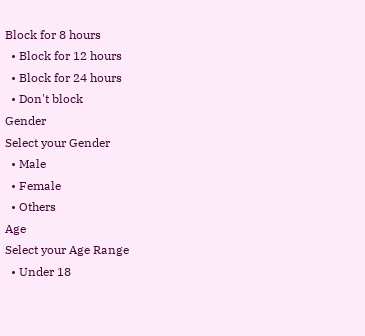Block for 8 hours
  • Block for 12 hours
  • Block for 24 hours
  • Don't block
Gender
Select your Gender
  • Male
  • Female
  • Others
Age
Select your Age Range
  • Under 18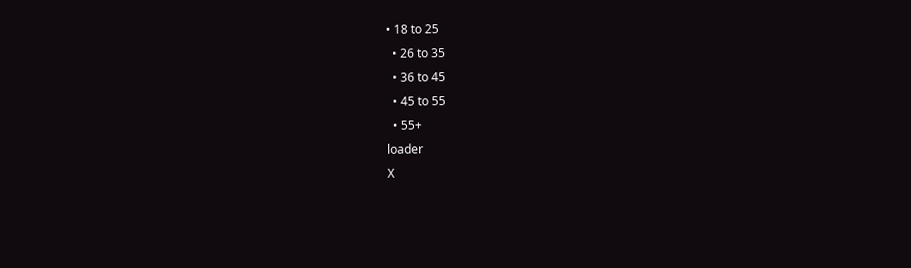• 18 to 25
  • 26 to 35
  • 36 to 45
  • 45 to 55
  • 55+
loader
X